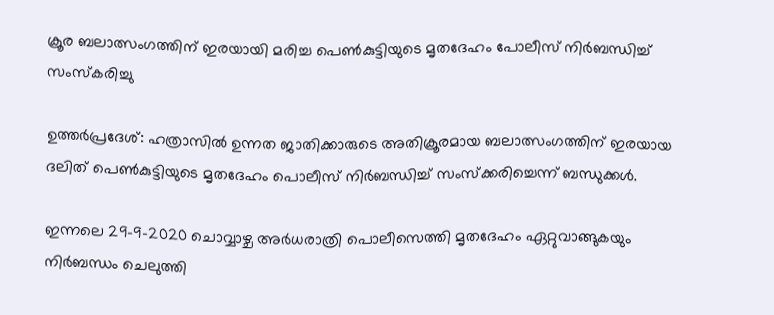ക്രൂര ബലാത്സംഗത്തിന് ഇരയായി മരിച്ച പെൺകുട്ടിയുടെ മൃതദേഹം പോലീസ് നിർബന്ധിച്ച് സംസ്കരിച്ചു

ഉത്തര്‍പ്രദേശ്: ഹത്രാസില്‍ ഉന്നത ജാതിക്കാരുടെ അതിക്രൂരമായ ബലാത്സംഗത്തിന് ഇരയായ ദലിത് പെണ്‍കുട്ടിയുടെ മൃതദേഹം പൊലീസ് നിര്‍ബന്ധിച്ച് സംസ്‌ക്കരിച്ചെന്ന് ബന്ധുക്കള്‍.

ഇന്നലെ 29-9-2020 ചൊവ്വാഴ്ച അർധരാത്രി പൊലീസെത്തി മൃതദേഹം ഏറ്റുവാങ്ങുകയും നിർബന്ധം ചെലുത്തി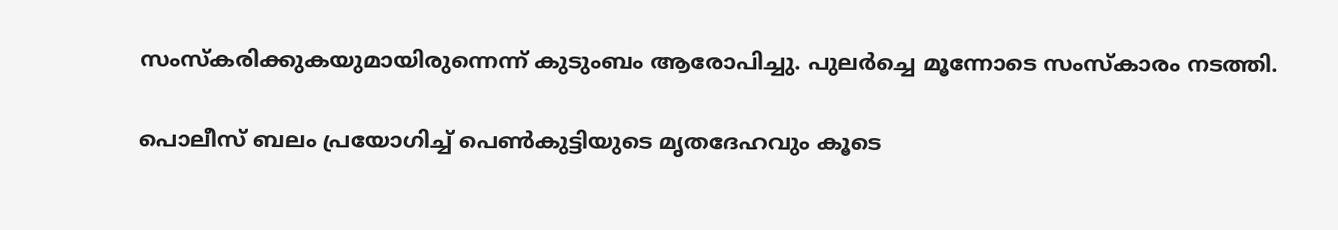സംസ്കരിക്കുകയുമായിരുന്നെന്ന് കുടുംബം ആരോപിച്ചു. പുലർച്ചെ മൂന്നോടെ സംസ്കാരം നടത്തി.

പൊലീസ് ബലം പ്രയോഗിച്ച് പെൺകുട്ടിയുടെ മൃതദേഹവും കൂടെ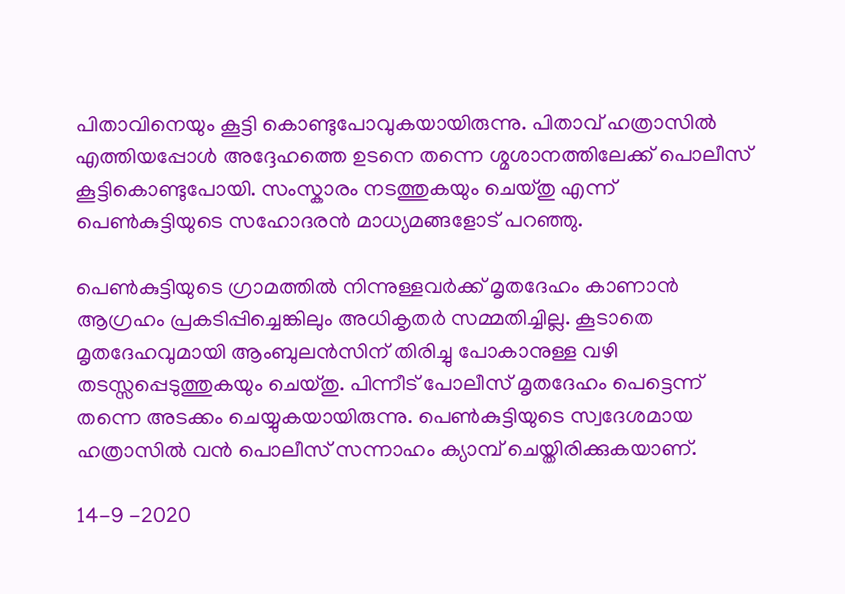പിതാവിനെയും കൂട്ടി കൊണ്ടുപോവുകയായിരുന്നു. പിതാവ് ഹത്രാസില്‍ എത്തിയപ്പോള്‍ അദ്ദേഹത്തെ ഉടനെ തന്നെ ശ്മശാനത്തിലേക്ക് പൊലീസ് കൂട്ടികൊണ്ടുപോയി. സംസ്കാരം നടത്തുകയും ചെയ്തു എന്ന് പെണ്‍കുട്ടിയുടെ സഹോദരന്‍ മാധ്യമങ്ങളോട് പറഞ്ഞു.

പെണ്‍കുട്ടിയുടെ ഗ്രാമത്തില്‍ നിന്നുള്ളവര്‍ക്ക് മൃതദേഹം കാണാൻ ആഗ്രഹം പ്രകടിപ്പിച്ചെങ്കിലും അധികൃതര്‍ സമ്മതിച്ചില്ല. കൂടാതെ മൃതദേഹവുമായി ആംബുലൻസിന് തിരിച്ചു പോകാനുള്ള വഴി തടസ്സപ്പെടുത്തുകയും ചെയ്തു. പിന്നീട് പോലീസ് മൃതദേഹം പെട്ടെന്ന് തന്നെ അടക്കം ചെയ്യുകയായിരുന്നു. പെണ്‍കുട്ടിയുടെ സ്വദേശമായ ഹത്രാസില്‍ വന്‍ പൊലീസ് സന്നാഹം ക്യാമ്പ് ചെയ്തിരിക്കുകയാണ്.

14-9 -2020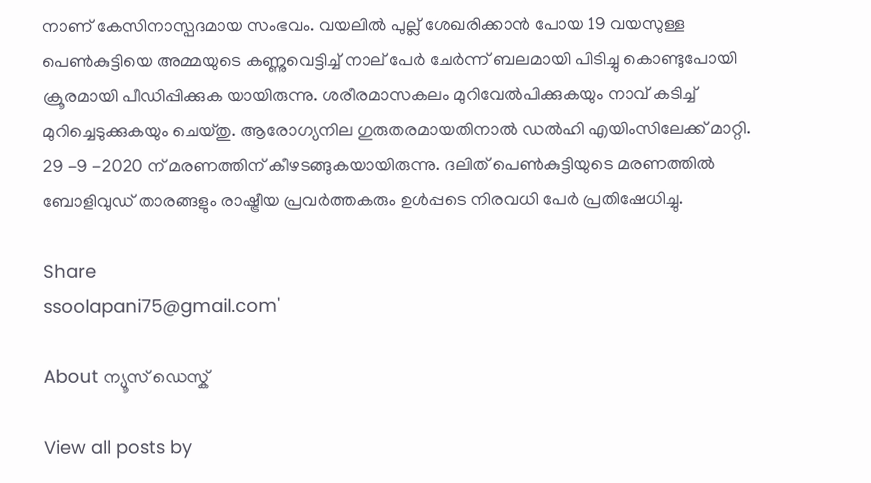നാണ് കേസിനാസ്പദമായ സംഭവം. വയലിൽ പുല്ല് ശേഖരിക്കാന്‍ പോയ 19 വയസുള്ള പെൺകുട്ടിയെ അമ്മയുടെ കണ്ണുവെട്ടിച്ച് നാല് പേര്‍ ചേര്‍ന്ന് ബലമായി പിടിച്ചു കൊണ്ടുപോയി ക്രൂരമായി പീഡിപ്പിക്കുക യായിരുന്നു. ശരീരമാസകലം മുറിവേൽപിക്കുകയും നാവ് കടിച്ച് മുറിച്ചെടുക്കുകയും ചെയ്തു. ആരോഗ്യനില ഗുരുതരമായതിനാൽ ഡല്‍ഹി എയിംസിലേക്ക് മാറ്റി. 29 -9 -2020 ന് മരണത്തിന് കീഴടങ്ങുകയായിരുന്നു. ദലിത് പെണ്‍കുട്ടിയുടെ മരണത്തില്‍ ബോളിവുഡ് താരങ്ങളും രാഷ്ട്രീയ പ്രവര്‍ത്തകരും ഉള്‍പ്പടെ നിരവധി പേര്‍ പ്രതിഷേധിച്ചു.

Share
ssoolapani75@gmail.com'

About ന്യൂസ് ഡെസ്ക്

View all posts by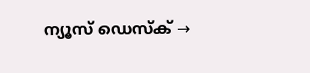ന്യൂസ് ഡെസ്ക് →